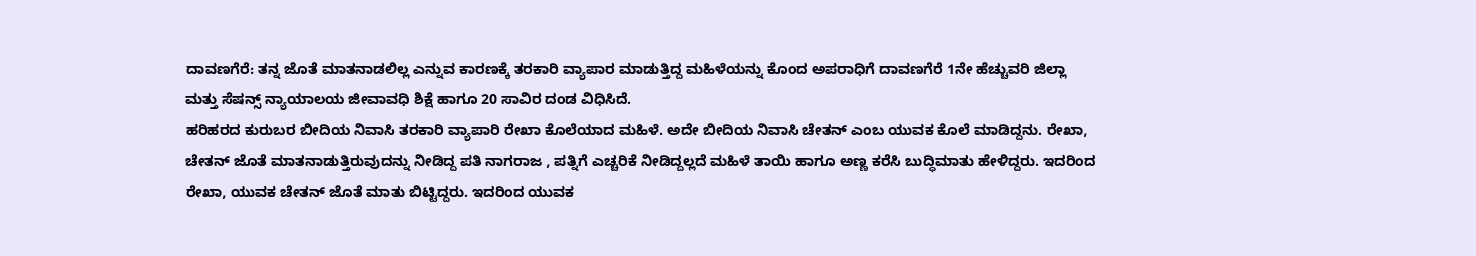ದಾವಣಗೆರೆ: ತನ್ನ ಜೊತೆ ಮಾತನಾಡಲಿಲ್ಲ ಎನ್ನುವ ಕಾರಣಕ್ಕೆ ತರಕಾರಿ ವ್ಯಾಪಾರ ಮಾಡುತ್ತಿದ್ದ ಮಹಿಳೆಯನ್ನು ಕೊಂದ ಅಪರಾಧಿಗೆ ದಾವಣಗೆರೆ 1ನೇ ಹೆಚ್ಚುವರಿ ಜಿಲ್ಲಾ ಮತ್ತು ಸೆಷನ್ಸ್ ನ್ಯಾಯಾಲಯ ಜೀವಾವಧಿ ಶಿಕ್ಷೆ ಹಾಗೂ 20 ಸಾವಿರ ದಂಡ ವಿಧಿಸಿದೆ.
ಹರಿಹರದ ಕುರುಬರ ಬೀದಿಯ ನಿವಾಸಿ ತರಕಾರಿ ವ್ಯಾಪಾರಿ ರೇಖಾ ಕೊಲೆಯಾದ ಮಹಿಳೆ. ಅದೇ ಬೀದಿಯ ನಿವಾಸಿ ಚೇತನ್ ಎಂಬ ಯುವಕ ಕೊಲೆ ಮಾಡಿದ್ದನು. ರೇಖಾ, ಚೇತನ್ ಜೊತೆ ಮಾತನಾಡುತ್ತಿರುವುದನ್ನು ನೀಡಿದ್ದ ಪತಿ ನಾಗರಾಜ , ಪತ್ನಿಗೆ ಎಚ್ಚರಿಕೆ ನೀಡಿದ್ದಲ್ಲದೆ ಮಹಿಳೆ ತಾಯಿ ಹಾಗೂ ಅಣ್ಣ ಕರೆಸಿ ಬುದ್ಧಿಮಾತು ಹೇಳಿದ್ದರು. ಇದರಿಂದ ರೇಖಾ, ಯುವಕ ಚೇತನ್ ಜೊತೆ ಮಾತು ಬಿಟ್ಟಿದ್ದರು. ಇದರಿಂದ ಯುವಕ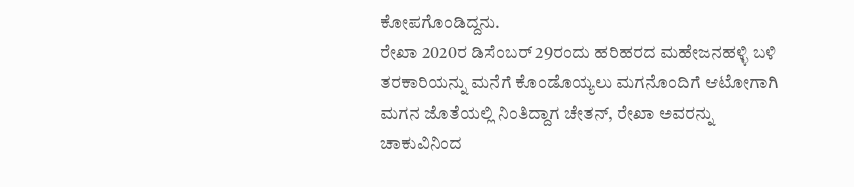ಕೋಪಗೊಂಡಿದ್ದನು.
ರೇಖಾ 2020ರ ಡಿಸೆಂಬರ್ 29ರಂದು ಹರಿಹರದ ಮಹೇಜನಹಳ್ಳಿ ಬಳಿ ತರಕಾರಿಯನ್ನು ಮನೆಗೆ ಕೊಂಡೊಯ್ಯಲು ಮಗನೊಂದಿಗೆ ಆಟೋಗಾಗಿ ಮಗನ ಜೊತೆಯಲ್ಲಿ ನಿಂತಿದ್ದಾಗ ಚೇತನ್, ರೇಖಾ ಅವರನ್ನು ಚಾಕುವಿನಿಂದ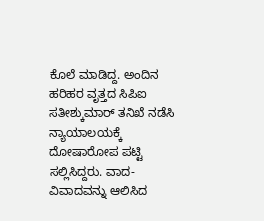ಕೊಲೆ ಮಾಡಿದ್ದ. ಅಂದಿನ ಹರಿಹರ ವೃತ್ತದ ಸಿಪಿಐ ಸತೀಶ್ಕುಮಾರ್ ತನಿಖೆ ನಡೆಸಿ ನ್ಯಾಯಾಲಯಕ್ಕೆ ದೋಷಾರೋಪ ಪಟ್ಟಿ ಸಲ್ಲಿಸಿದ್ದರು. ವಾದ-ವಿವಾದವನ್ನು ಆಲಿಸಿದ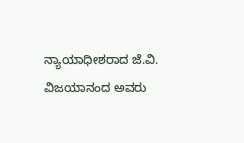ನ್ಯಾಯಾಧೀಶರಾದ ಜೆ.ವಿ. ವಿಜಯಾನಂದ ಅವರು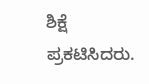ಶಿಕ್ಷೆ ಪ್ರಕಟಿಸಿದರು.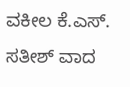ವಕೀಲ ಕೆ.ಎಸ್. ಸತೀಶ್ ವಾದ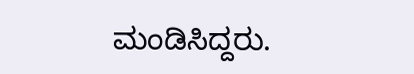ಮಂಡಿಸಿದ್ದರು.